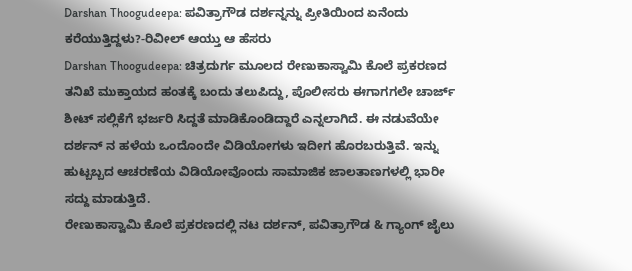Darshan Thoogudeepa: ಪವಿತ್ರಾಗೌಡ ದರ್ಶನ್ನನ್ನು ಪ್ರೀತಿಯಿಂದ ಏನೆಂದು ಕರೆಯುತ್ತಿದ್ದಳು?-ರಿವೀಲ್ ಆಯ್ತು ಆ ಹೆಸರು
Darshan Thoogudeepa: ಚಿತ್ರದುರ್ಗ ಮೂಲದ ರೇಣುಕಾಸ್ವಾಮಿ ಕೊಲೆ ಪ್ರಕರಣದ ತನಿಖೆ ಮುಕ್ತಾಯದ ಹಂತಕ್ಕೆ ಬಂದು ತಲುಪಿದ್ದು, ಪೊಲೀಸರು ಈಗಾಗಗಲೇ ಚಾರ್ಜ್ ಶೀಟ್ ಸಲ್ಲಿಕೆಗೆ ಭರ್ಜರಿ ಸಿದ್ದತೆ ಮಾಡಿಕೊಂಡಿದ್ದಾರೆ ಎನ್ನಲಾಗಿದೆ. ಈ ನಡುವೆಯೇ ದರ್ಶನ್ ನ ಹಳೆಯ ಒಂದೊಂದೇ ವಿಡಿಯೋಗಳು ಇದೀಗ ಹೊರಬರುತ್ತಿವೆ. ಇನ್ನು ಹುಟ್ಬಬ್ಬದ ಆಚರಣೆಯ ವಿಡಿಯೋವೊಂದು ಸಾಮಾಜಿಕ ಜಾಲತಾಣಗಳಲ್ಲಿ ಭಾರೀ ಸದ್ದು ಮಾಡುತ್ತಿದೆ.
ರೇಣುಕಾಸ್ವಾಮಿ ಕೊಲೆ ಪ್ರಕರಣದಲ್ಲಿ ನಟ ದರ್ಶನ್, ಪವಿತ್ರಾಗೌಡ & ಗ್ಯಾಂಗ್ ಜೈಲು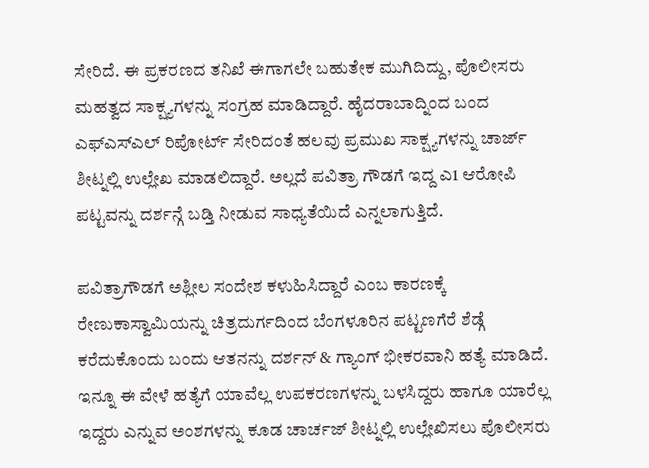ಸೇರಿದೆ. ಈ ಪ್ರಕರಣದ ತನಿಖೆ ಈಗಾಗಲೇ ಬಹುತೇಕ ಮುಗಿದಿದ್ದು, ಪೊಲೀಸರು ಮಹತ್ವದ ಸಾಕ್ಷ್ಯಗಳನ್ನು ಸಂಗ್ರಹ ಮಾಡಿದ್ದಾರೆ. ಹೈದರಾಬಾದ್ನಿಂದ ಬಂದ ಎಫ್ಎಸ್ಎಲ್ ರಿಪೋರ್ಟ್ ಸೇರಿದಂತೆ ಹಲವು ಪ್ರಮುಖ ಸಾಕ್ಷ್ಯಗಳನ್ನು ಚಾರ್ಜ್ ಶೀಟ್ನಲ್ಲಿ ಉಲ್ಲೇಖ ಮಾಡಲಿದ್ದಾರೆ. ಅಲ್ಲದೆ ಪವಿತ್ರಾ ಗೌಡಗೆ ಇದ್ದ ಎ1 ಆರೋಪಿ ಪಟ್ಟವನ್ನು ದರ್ಶನ್ಗೆ ಬಡ್ತಿ ನೀಡುವ ಸಾಧ್ಯತೆಯಿದೆ ಎನ್ನಲಾಗುತ್ತಿದೆ.

ಪವಿತ್ರಾಗೌಡಗೆ ಅಶ್ಲೀಲ ಸಂದೇಶ ಕಳುಹಿಸಿದ್ದಾರೆ ಎಂಬ ಕಾರಣಕ್ಕೆ ರೇಣುಕಾಸ್ವಾಮಿಯನ್ನು ಚಿತ್ರದುರ್ಗದಿಂದ ಬೆಂಗಳೂರಿನ ಪಟ್ಟಣಗೆರೆ ಶೆಡ್ಗೆ ಕರೆದುಕೊಂದು ಬಂದು ಆತನನ್ನು ದರ್ಶನ್ & ಗ್ಯಾಂಗ್ ಭೀಕರವಾನಿ ಹತ್ಯೆ ಮಾಡಿದೆ. ಇನ್ನೂ ಈ ವೇಳೆ ಹತ್ಯೆಗೆ ಯಾವೆಲ್ಲ ಉಪಕರಣಗಳನ್ನು ಬಳಸಿದ್ದರು ಹಾಗೂ ಯಾರೆಲ್ಲ ಇದ್ದರು ಎನ್ನುವ ಅಂಶಗಳನ್ನು ಕೂಡ ಚಾರ್ಚಜ್ ಶೀಟ್ನಲ್ಲಿ ಉಲ್ಲೇಖಿಸಲು ಪೊಲೀಸರು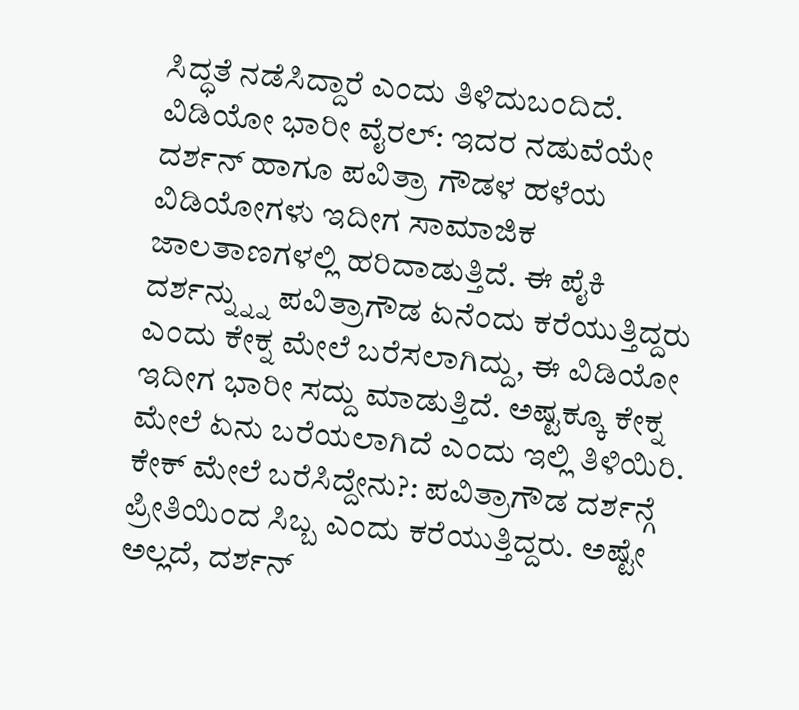ಸಿದ್ಧತೆ ನಡೆಸಿದ್ದಾರೆ ಎಂದು ತಿಳಿದುಬಂದಿದೆ.
ವಿಡಿಯೋ ಭಾರೀ ವೈರಲ್: ಇದರ ನಡುವೆಯೇ ದರ್ಶನ್ ಹಾಗೂ ಪವಿತ್ರಾ ಗೌಡಳ ಹಳೆಯ ವಿಡಿಯೋಗಳು ಇದೀಗ ಸಾಮಾಜಿಕ ಜಾಲತಾಣಗಳಲ್ಲಿ ಹರಿದಾಡುತ್ತಿದೆ. ಈ ಪೈಕಿ ದರ್ಶನ್ನ್ನ್ನು ಪವಿತ್ರಾಗೌಡ ಏನೆಂದು ಕರೆಯುತ್ತಿದ್ದರು ಎಂದು ಕೇಕ್ನ ಮೇಲೆ ಬರೆಸಲಾಗಿದ್ದು, ಈ ವಿಡಿಯೋ ಇದೀಗ ಭಾರೀ ಸದ್ದು ಮಾಡುತ್ತಿದೆ. ಅಷ್ಟಕ್ಕೂ ಕೇಕ್ನ ಮೇಲೆ ಏನು ಬರೆಯಲಾಗಿದೆ ಎಂದು ಇಲ್ಲಿ ತಿಳಿಯಿರಿ.
ಕೇಕ್ ಮೇಲೆ ಬರೆಸಿದ್ದೇನು?: ಪವಿತ್ರಾಗೌಡ ದರ್ಶನ್ಗೆ ಪ್ರೀತಿಯಿಂದ ಸಿಬ್ಬ ಎಂದು ಕರೆಯುತ್ತಿದ್ದರು. ಅಷ್ಟೇ ಅಲ್ಲದೆ, ದರ್ಶನ್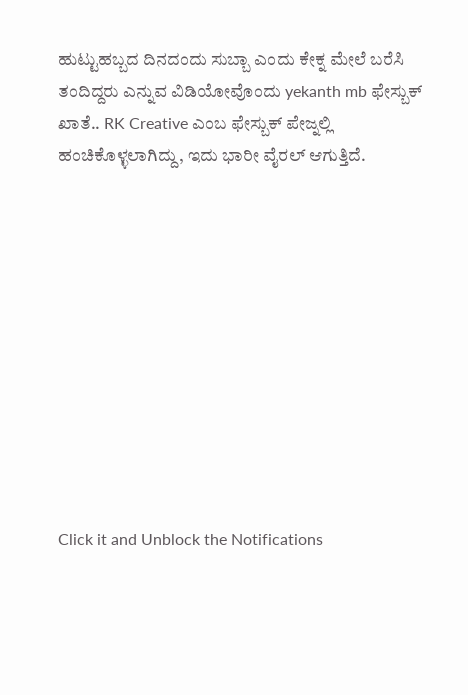ಹುಟ್ಟುಹಬ್ಬದ ದಿನದಂದು ಸುಬ್ಬಾ ಎಂದು ಕೇಕ್ನ ಮೇಲೆ ಬರೆಸಿ ತಂದಿದ್ದರು ಎನ್ನುವ ವಿಡಿಯೋವೊಂದು yekanth mb ಫೇಸ್ಬುಕ್ ಖಾತೆ.. RK Creative ಎಂಬ ಫೇಸ್ಬುಕ್ ಪೇಜ್ನಲ್ಲಿ ಹಂಚಿಕೊಳ್ಳಲಾಗಿದ್ದು, ಇದು ಭಾರೀ ವೈರಲ್ ಆಗುತ್ತಿದೆ.











Click it and Unblock the Notifications